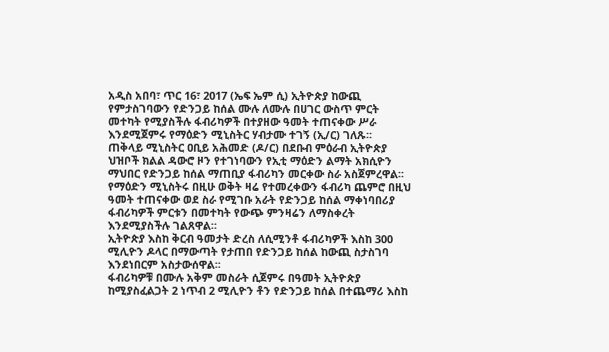አዲስ አበባ፣ ጥር 16፣ 2017 (ኤፍ ኤም ሲ) ኢትዮጵያ ከውጪ የምታስገባውን የድንጋይ ከሰል ሙሉ ለሙሉ በሀገር ውስጥ ምርት መተካት የሚያስችሉ ፋብሪካዎች በተያዘው ዓመት ተጠናቀው ሥራ እንደሚጀምሩ የማዕድን ሚኒስትር ሃብታሙ ተገኝ (ኢ/ር) ገለጹ፡፡
ጠቅላይ ሚኒስትር ዐቢይ አሕመድ (ዶ/ር) በደቡብ ምዕራብ ኢትዮጵያ ህዝቦች ክልል ዳውሮ ዞን የተገነባውን የኢቲ ማዕድን ልማት አክሲዮን ማህበር የድንጋይ ከሰል ማጠቢያ ፋብሪካን መርቀው ስራ አስጀምረዋል፡፡
የማዕድን ሚኒስትሩ በዚሁ ወቅት ዛሬ የተመረቀውን ፋብሪካ ጨምሮ በዚህ ዓመት ተጠናቀው ወደ ስራ የሚገቡ አራት የድንጋይ ከሰል ማቀነባበሪያ ፋብሪካዎች ምርቱን በመተካት የውጭ ምንዛሬን ለማስቀረት እንደሚያስችሉ ገልጸዋል።
ኢትዮጵያ እስከ ቅርብ ዓመታት ድረስ ለሲሚንቶ ፋብሪካዎች እስከ 300 ሚሊዮን ዶላር በማውጣት የታጠበ የድንጋይ ከሰል ከውጪ ስታስገባ እንደነበርም አስታውሰዋል፡፡
ፋብሪካዎቹ በሙሉ አቅም መስራት ሲጀምሩ በዓመት ኢትዮጵያ ከሚያስፈልጋት 2 ነጥብ 2 ሚሊዮን ቶን የድንጋይ ከሰል በተጨማሪ እስከ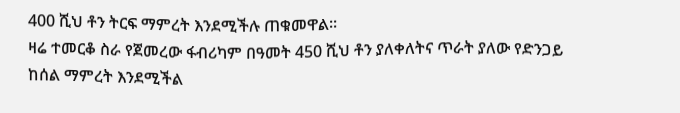400 ሺህ ቶን ትርፍ ማምረት እንደሚችሉ ጠቁመዋል፡፡
ዛሬ ተመርቆ ስራ የጀመረው ፋብሪካም በዓመት 450 ሺህ ቶን ያለቀለትና ጥራት ያለው የድንጋይ ከሰል ማምረት እንደሚችል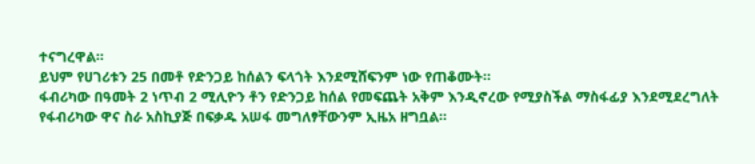ተናግረዋል፡፡
ይህም የሀገሪቱን 25 በመቶ የድንጋይ ከሰልን ፍላጎት እንደሚሸፍንም ነው የጠቆሙት፡፡
ፋብሪካው በዓመት 2 ነጥብ 2 ሚሊዮን ቶን የድንጋይ ከሰል የመፍጨት አቅም እንዲኖረው የሚያስችል ማስፋፊያ እንደሚደረግለት የፋብሪካው ዋና ስራ አስኪያጅ በፍቃዱ አሠፋ መግለፃቸውንም ኢዜአ ዘግቧል።